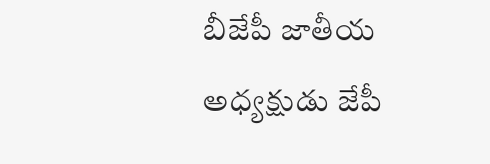బీజేపీ జాతీయ అధ్యక్షుడు జేపీ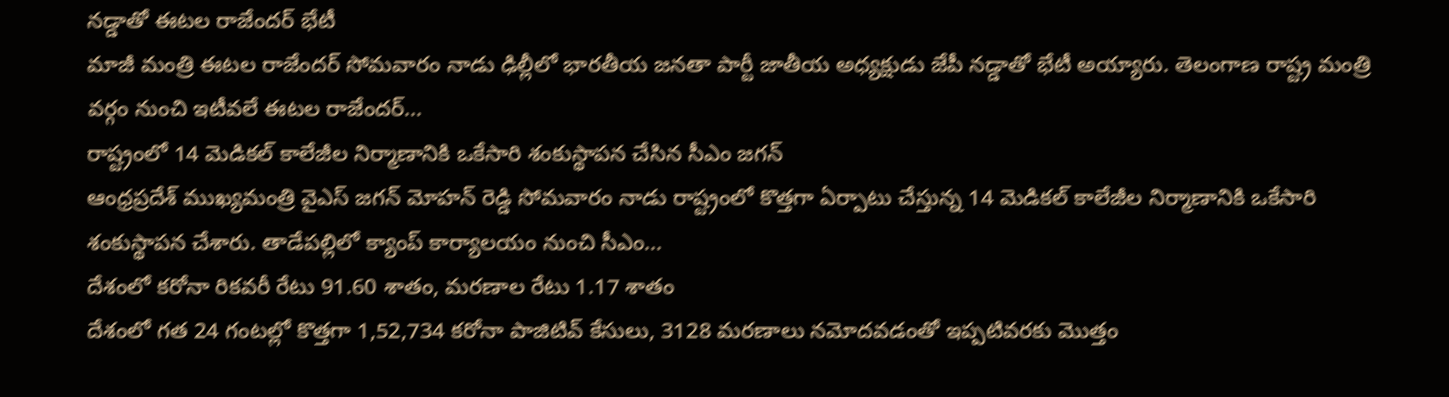నడ్డాతో ఈటల రాజేందర్ భేటీ
మాజీ మంత్రి ఈటల రాజేందర్ సోమవారం నాడు ఢిల్లీలో భారతీయ జనతా పార్టీ జాతీయ అధ్యక్షుడు జేపీ నడ్డాతో భేటీ అయ్యారు. తెలంగాణ రాష్ట్ర మంత్రి వర్గం నుంచి ఇటీవలే ఈటల రాజేందర్...
రాష్ట్రంలో 14 మెడికల్ కాలేజీల నిర్మాణానికి ఒకేసారి శంకుస్థాపన చేసిన సీఎం జగన్
ఆంధ్రప్రదేశ్ ముఖ్యమంత్రి వైఎస్ జగన్ మోహన్ రెడ్డి సోమవారం నాడు రాష్ట్రంలో కొత్తగా ఏర్పాటు చేస్తున్న 14 మెడికల్ కాలేజీల నిర్మాణానికి ఒకేసారి శంకుస్థాపన చేశారు. తాడేపల్లిలో క్యాంప్ కార్యాలయం నుంచి సీఎం...
దేశంలో కరోనా రికవరీ రేటు 91.60 శాతం, మరణాల రేటు 1.17 శాతం
దేశంలో గత 24 గంటల్లో కొత్తగా 1,52,734 కరోనా పాజిటివ్ కేసులు, 3128 మరణాలు నమోదవడంతో ఇప్పటివరకు మొత్తం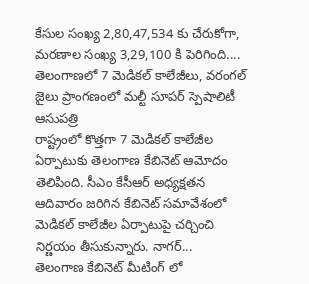కేసుల సంఖ్య 2,80,47,534 కు చేరుకోగా, మరణాల సంఖ్య 3,29,100 కి పెరిగింది....
తెలంగాణలో 7 మెడికల్ కాలేజీలు, వరంగల్ జైలు ప్రాంగణంలో మల్టీ సూపర్ స్పెషాలిటీ ఆసుపత్రి
రాష్ట్రంలో కొత్తగా 7 మెడికల్ కాలేజీల ఏర్పాటుకు తెలంగాణ కేబినెట్ ఆమోదం తెలిపింది. సీఎం కేసీఆర్ అధ్యక్షతన ఆదివారం జరిగిన కేబినెట్ సమావేశంలో మెడికల్ కాలేజీల ఏర్పాటుపై చర్చించి నిర్ణయం తీసుకున్నారు. నాగర్...
తెలంగాణ కేబినెట్ మీటింగ్ లో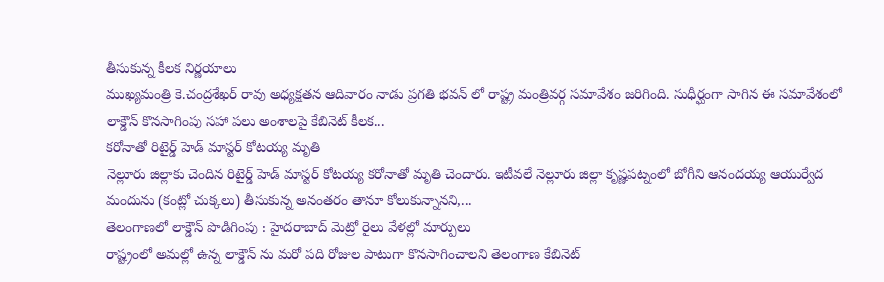తీసుకున్న కీలక నిర్ణయాలు
ముఖ్యమంత్రి కె.చంద్రశేఖర్ రావు అధ్యక్షతన ఆదివారం నాడు ప్రగతి భవన్ లో రాష్ట్ర మంత్రివర్గ సమావేశం జరిగింది. సుధీర్ఘంగా సాగిన ఈ సమావేశంలో లాక్డౌన్ కొనసాగింపు సహా పలు అంశాలపై కేబినెట్ కీలక...
కరోనాతో రిటైర్డ్ హెడ్ మాస్టర్ కోటయ్య మృతి
నెల్లూరు జిల్లాకు చెందిన రిటైర్డ్ హెడ్ మాస్టర్ కోటయ్య కరోనాతో మృతి చెందారు. ఇటీవలే నెల్లూరు జిల్లా కృష్ణపట్నంలో బోగీని ఆనందయ్య ఆయుర్వేద మందును (కంట్లో చుక్కలు) తీసుకున్న అనంతరం తానూ కోలుకున్నానని,...
తెలంగాణలో లాక్డౌన్ పొడిగింపు : హైదరాబాద్ మెట్రో రైలు వేళల్లో మార్పులు
రాష్ట్రంలో అమల్లో ఉన్న లాక్డౌన్ ను మరో పది రోజుల పాటుగా కొనసాగించాలని తెలంగాణ కేబినెట్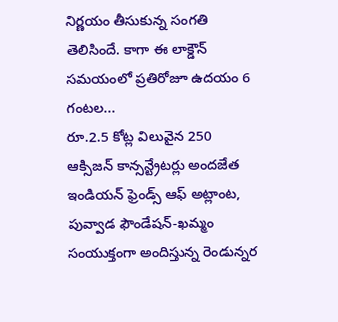నిర్ణయం తీసుకున్న సంగతి తెలిసిందే. కాగా ఈ లాక్డౌన్ సమయంలో ప్రతిరోజూ ఉదయం 6 గంటల...
రూ.2.5 కోట్ల విలువైన 250 ఆక్సిజన్ కాన్సన్ట్రేటర్లు అందజేత
ఇండియన్ ఫ్రెండ్స్ ఆఫ్ అట్లాంట, పువ్వాడ ఫౌండేషన్-ఖమ్మం సంయుక్తంగా అందిస్తున్న రెండున్నర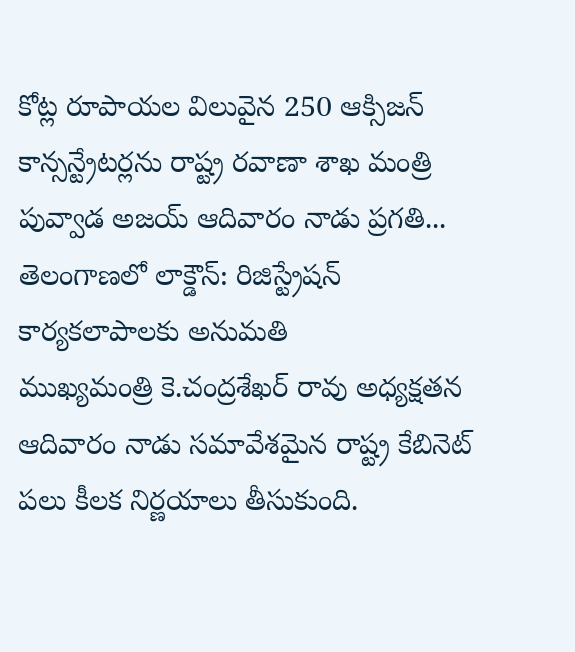కోట్ల రూపాయల విలువైన 250 ఆక్సిజన్ కాన్సన్ట్రేటర్లను రాష్ట్ర రవాణా శాఖ మంత్రి పువ్వాడ అజయ్ ఆదివారం నాడు ప్రగతి...
తెలంగాణలో లాక్డౌన్: రిజిస్ట్రేషన్ కార్యకలాపాలకు అనుమతి
ముఖ్యమంత్రి కె.చంద్రశేఖర్ రావు అధ్యక్షతన ఆదివారం నాడు సమావేశమైన రాష్ట్ర కేబినెట్ పలు కీలక నిర్ణయాలు తీసుకుంది.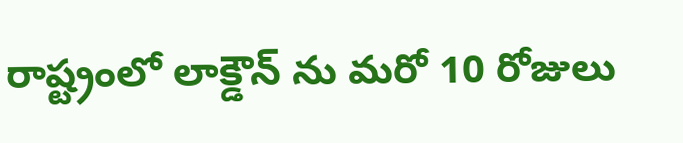రాష్ట్రంలో లాక్డౌన్ ను మరో 10 రోజులు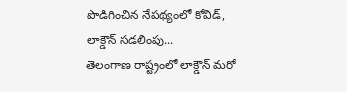పొడిగించిన నేపథ్యంలో కోవిడ్, లాక్డౌన్ సడలింపు...
తెలంగాణ రాష్ట్రంలో లాక్డౌన్ మరో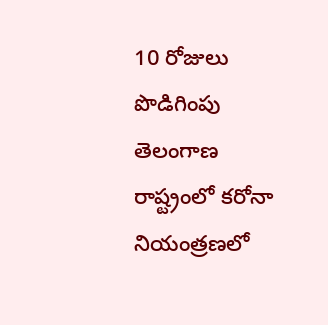10 రోజులు పొడిగింపు
తెలంగాణ రాష్ట్రంలో కరోనా నియంత్రణలో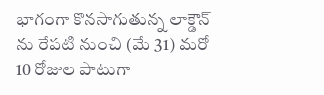భాగంగా కొనసాగుతున్న లాక్డౌన్ ను రేపటి నుంచి (మే 31) మరో 10 రోజుల పాటుగా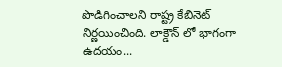పొడిగించాలని రాష్ట్ర కేబినెట్ నిర్ణయించింది. లాక్డౌన్ లో భాగంగా ఉదయం...